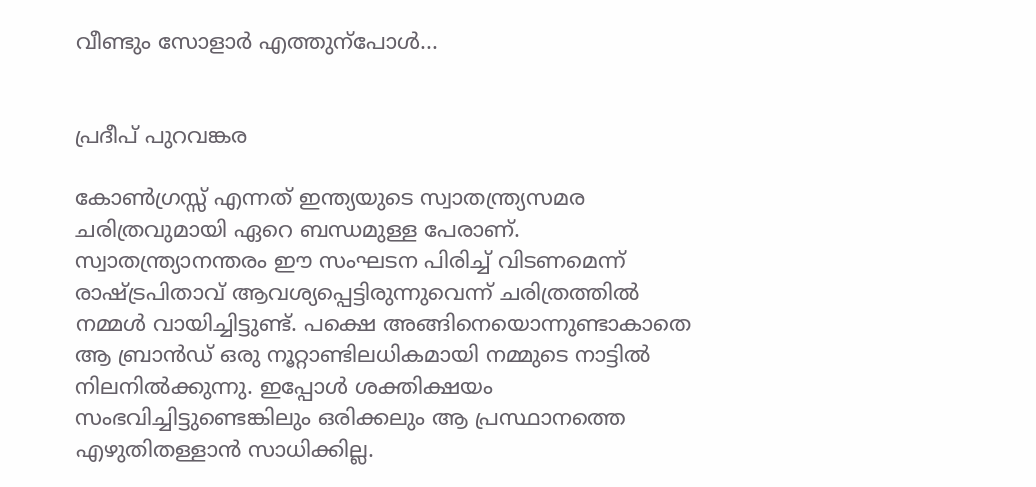വീണ്ടും സോളാർ എത്തുന്പോൾ...


പ്രദീപ് പുറവങ്കര

കോൺഗ്രസ്സ് എന്നത് ഇന്ത്യയുടെ സ്വാതന്ത്ര്യസമര ചരിത്രവുമായി ഏറെ ബന്ധമുള്ള പേരാണ്. സ്വാതന്ത്ര്യാനന്തരം ഈ സംഘടന പിരിച്ച് വിടണമെന്ന് രാഷ്ട്രപിതാവ് ആവശ്യപ്പെട്ടിരുന്നുവെന്ന് ചരിത്രത്തിൽ നമ്മൾ വായിച്ചിട്ടുണ്ട്. പക്ഷെ അങ്ങിനെയൊന്നുണ്ടാകാതെ ആ ബ്രാൻഡ് ഒരു നൂറ്റാണ്ടിലധികമായി നമ്മുടെ നാട്ടിൽ നിലനിൽക്കുന്നു. ഇപ്പോൾ ശക്തിക്ഷയം സംഭവിച്ചിട്ടുണ്ടെങ്കിലും ഒരിക്കലും ആ പ്രസ്ഥാനത്തെ എഴുതിതള്ളാൻ സാധിക്കില്ല.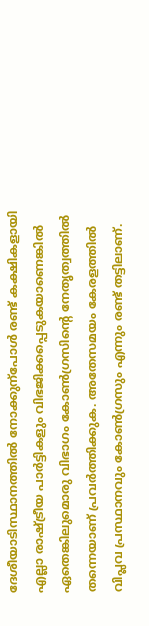ദേശീയാടിസ്ഥാനത്തിൽ നോക്കുന്പോൾ രണ്ട് കക്ഷികളായി എല്ലാ രാഷ്ട്രീയ പാർട്ടികളും വിഭജിക്കപ്പെടുകയാണെങ്കിൽ ഏതെങ്കിലുമൊരു വിഭാഗം കോൺഗ്രസിന്റെ നേതൃത്വത്തിൽ തന്നെയാണ് പ്രവർത്തിക്കുക. അതേസമയം കേരളത്തിൽ വിപ്ലവ പ്രസ്ഥാനവും കോൺഗ്രസും എന്നും രണ്ട് തട്ടിലാണ്.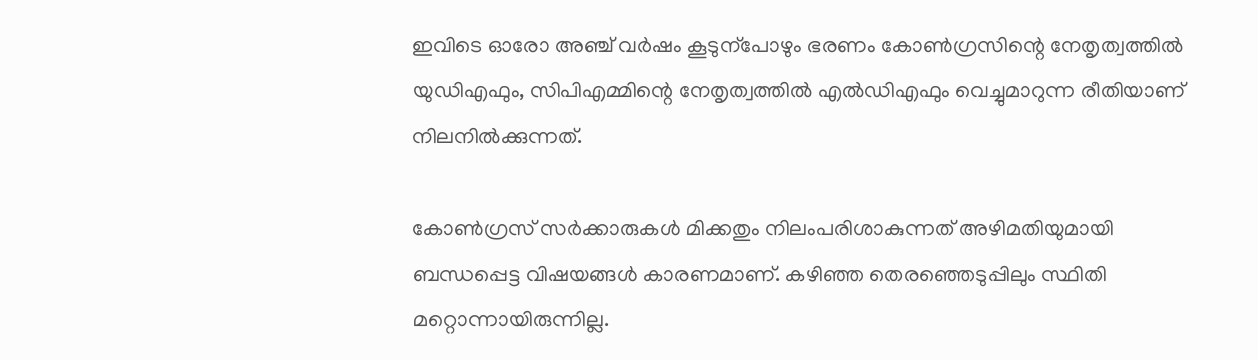ഇവിടെ ഓരോ അഞ്ച് വർഷം കൂടുന്പോഴും ഭരണം കോൺഗ്രസിന്റെ നേതൃത്വത്തിൽ യുഡിഎഫും, സിപിഎമ്മിന്റെ നേതൃത്വത്തിൽ എൽഡിഎഫും വെച്ചുമാറുന്ന രീതിയാണ് നിലനിൽക്കുന്നത്.

കോൺഗ്രസ് സർക്കാരുകൾ മിക്കതും നിലംപരിശാകുന്നത് അഴിമതിയുമായി ബന്ധപ്പെട്ട വിഷയങ്ങൾ കാരണമാണ്. കഴിഞ്ഞ തെരഞ്ഞെടുപ്പിലും സ്ഥിതി മറ്റൊന്നായിരുന്നില്ല.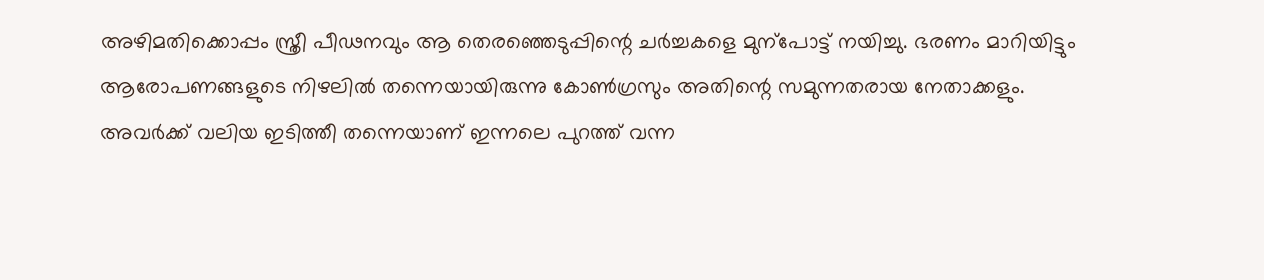അഴിമതിക്കൊപ്പം സ്ത്രീ പീഢനവും ആ തെരഞ്ഞെടുപ്പിന്റെ ചർച്ചകളെ മുന്പോട്ട് നയിച്ചു. ഭരണം മാറിയിട്ടും ആരോപണങ്ങളുടെ നിഴലിൽ തന്നെയായിരുന്നു കോൺഗ്രസും അതിന്റെ സമുന്നതരായ നേതാക്കളും. അവർക്ക് വലിയ ഇടിത്തീ തന്നെയാണ് ഇന്നലെ പുറത്ത് വന്ന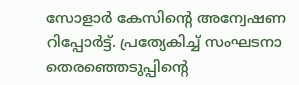സോളാർ കേസിന്റെ അന്വേഷണ റിപ്പോർട്ട്. പ്രത്യേകിച്ച് സംഘടനാ തെരഞ്ഞെടുപ്പിന്റെ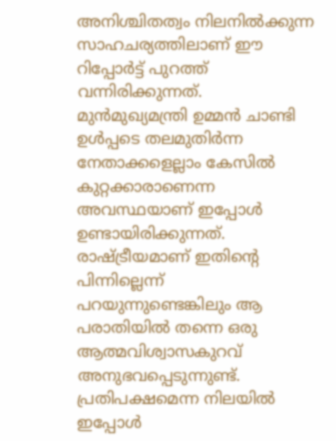അനിശ്ചിതത്വം നിലനിൽക്കുന്ന സാഹചര്യത്തിലാണ് ഈ റിപ്പോർട്ട് പുറത്ത് വന്നിരിക്കുന്നത്. മുൻമുഖ്യമന്ത്രി ഉമ്മൻ ചാണ്ടി ഉൾപ്പടെ തലമുതിർന്ന നേതാക്കളെല്ലാം കേസിൽ കുറ്റക്കാരാണെന്ന അവസ്ഥയാണ് ഇപ്പോൾ ഉണ്ടായിരിക്കുന്നത്. രാഷ്ട്രീയമാണ് ഇതിന്റെ പിന്നില്ലെന്ന് പറയുന്നുണ്ടെങ്കിലും ആ പരാതിയിൽ തന്നെ ഒരു ആത്മവിശ്വാസകുറവ് അനുഭവപ്പെടുന്നുണ്ട്. പ്രതിപക്ഷമെന്ന നിലയിൽ ഇപ്പോൾ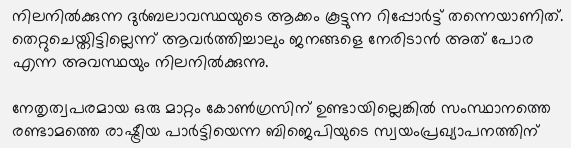നിലനിൽക്കുന്ന ദുർബലാവസ്ഥയുടെ ആക്കം കൂട്ടുന്ന റിപ്പോർട്ട് തന്നെയാണിത്. തെറ്റുചെയ്തിട്ടില്ലെന്ന് ആവർത്തിച്ചാലും ജനങ്ങളെ നേരിടാൻ അത് പോര എന്ന അവസ്ഥയും നിലനിൽക്കുന്നു.

നേതൃത്വപരമായ ഒരു മാറ്റം കോൺഗ്രസിന് ഉണ്ടായില്ലെങ്കിൽ സംസ്ഥാനത്തെ രണ്ടാമത്തെ രാഷ്ട്രീയ പാർ‍ട്ടിയെന്ന ബിജെപിയുടെ സ്വയംപ്രഖ്യാപനത്തിന്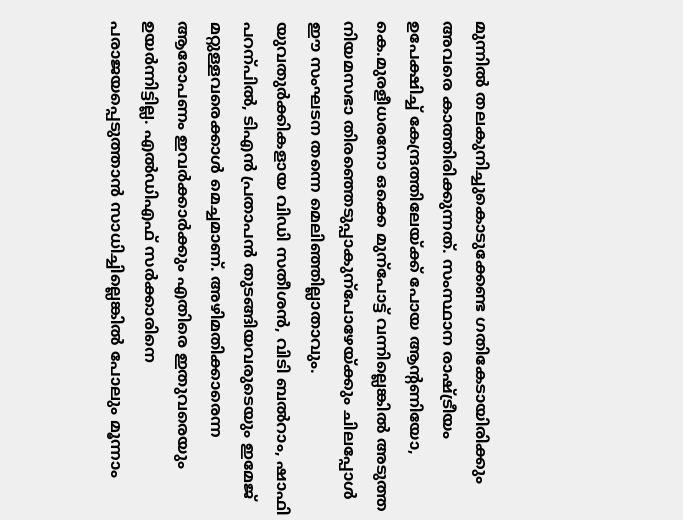മുന്നിൽ തലകുനിച്ചുകൊടുക്കേണ്ട ഗതികേടായിരിക്കും അവരെ കാത്തിരിക്കുന്നത്. സംസ്ഥാന രാഷ്ട്രീയം ഉപേക്ഷിച്ച് കേന്ദ്രത്തിലേയ്ക്ക് പോയ ആന്റണിയോ, കെ.മുരളീധരനോ ഒക്കെ മുന്പോട്ട് വന്നില്ലെങ്കിൽ അടുത്ത നിയമസഭാ തിരഞ്ഞെടുപ്പാകുന്പോഴേയ്ക്കും ചിലപ്പോൾ ഈ സംഘടന തന്നെ മെലിഞ്ഞില്ലാതാവും. യുവതുർക്കികളായ വിഡി സതീശൻ‍, വിടി ബൽ‍റാം, ഷാഫി പറന്പിൽ, ടിഎൻ‍ പ്രതാപൻ തുടങ്ങിയവരുടെയും ഇമേജ് മറ്റുള്ളവരെക്കാൾ മെച്ചമാണ്. അഴിമതിക്കാരെന്ന ആരോപണം ഇവർക്കാർക്കും എതിരെ ഇതുവരെയും ഉയർ‍ന്നിട്ടില്ല. എൽ‍ഡിഎഫ് സർ‍ക്കാരിനെ പരാജയപ്പെടുത്താൻ സാധിച്ചില്ലെങ്കിൽ പോലും മൂന്നാം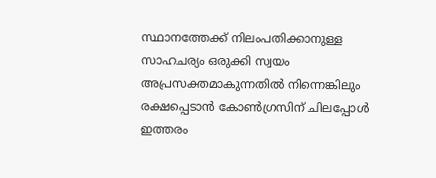സ്ഥാനത്തേക്ക് നിലംപതിക്കാനുള്ള സാഹചര്യം ഒരുക്കി സ്വയം അപ്രസക്തമാകുന്നതിൽ നിന്നെങ്കിലും രക്ഷപ്പെടാൻ കോൺഗ്രസിന് ചിലപ്പോൾ ഇത്തരം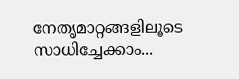നേതൃമാറ്റങ്ങളിലൂടെ സാധിച്ചേക്കാം...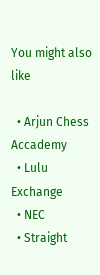You might also like

  • Arjun Chess Accademy
  • Lulu Exchange
  • NEC
  • Straight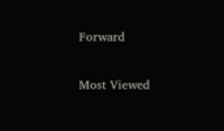Forward

Most Viewed